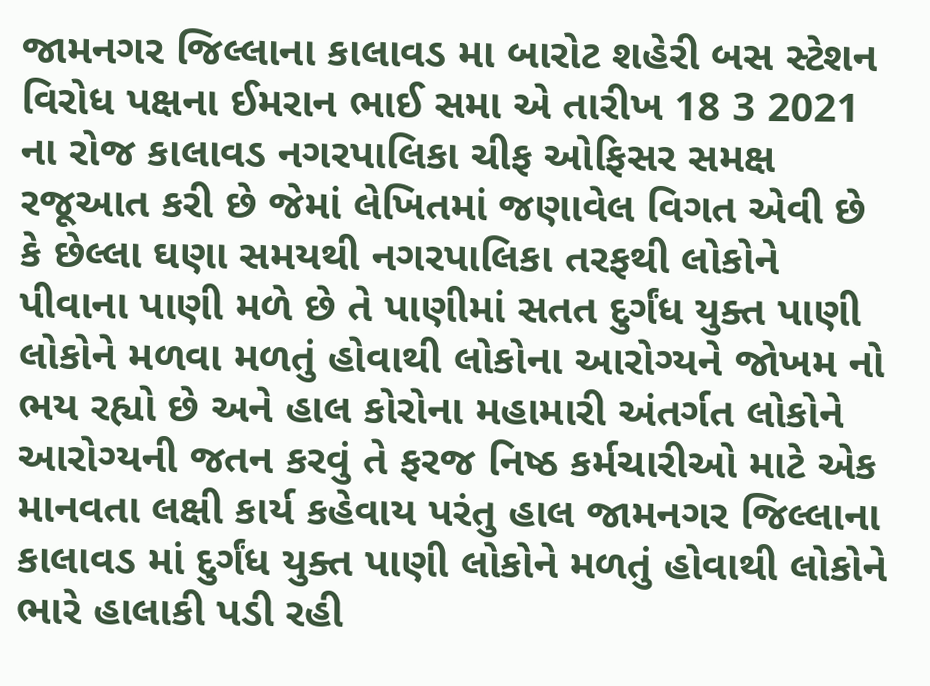જામનગર જિલ્લાના કાલાવડ મા બારોટ શહેરી બસ સ્ટેશન વિરોધ પક્ષના ઈમરાન ભાઈ સમા એ તારીખ 18 3 2021 ના રોજ કાલાવડ નગરપાલિકા ચીફ ઓફિસર સમક્ષ રજૂઆત કરી છે જેમાં લેખિતમાં જણાવેલ વિગત એવી છે કે છેલ્લા ઘણા સમયથી નગરપાલિકા તરફથી લોકોને પીવાના પાણી મળે છે તે પાણીમાં સતત દુર્ગંધ યુક્ત પાણી લોકોને મળવા મળતું હોવાથી લોકોના આરોગ્યને જોખમ નો ભય રહ્યો છે અને હાલ કોરોના મહામારી અંતર્ગત લોકોને આરોગ્યની જતન કરવું તે ફરજ નિષ્ઠ કર્મચારીઓ માટે એક માનવતા લક્ષી કાર્ય કહેવાય પરંતુ હાલ જામનગર જિલ્લાના કાલાવડ માં દુર્ગંધ યુક્ત પાણી લોકોને મળતું હોવાથી લોકોને ભારે હાલાકી પડી રહી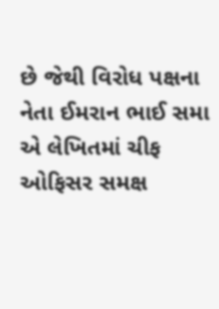છે જેથી વિરોધ પક્ષના નેતા ઈમરાન ભાઈ સમા એ લેખિતમાં ચીફ ઓફિસર સમક્ષ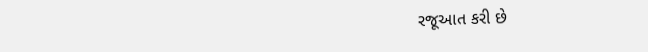રજૂઆત કરી છે